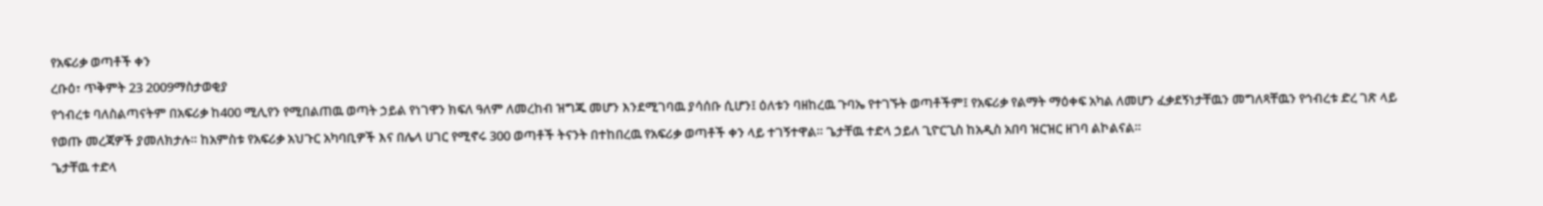የአፍሪቃ ወጣቶች ቀን
ረቡዕ፣ ጥቅምት 23 2009ማስታወቂያ
የኅብረቱ ባለስልጣናትም በአፍሪቃ ከ400 ሚሊየን የሚበልጠዉ ወጣት ኃይል የነገዋን ክፍለ ዓለም ለመረከብ ዝግጁ መሆን እንደሚገባዉ ያሳሰቡ ሲሆን፤ ዕለቱን ባዘከረዉ ጉባኤ የተገኙት ወጣቶችም፤ የአፍሪቃ የልማት ማዕቀፍ አካል ለመሆን ፈቃደኝነታቸዉን መግለጻቸዉን የኅብረቱ ድረ ገጽ ላይ የወጡ መረጃዎች ያመለክታሉ። ከአምስቱ የአፍሪቃ አህጉር አካባቢዎች እና በሌላ ሀገር የሚኖሩ 300 ወጣቶች ትናንት በተከበረዉ የአፍሪቃ ወጣቶች ቀን ላይ ተገኝተዋል። ጌታቸዉ ተድላ ኃይለ ጊዮርጊስ ከአዲስ አበባ ዝርዝር ዘገባ ልኮልናል።
ጌታቸዉ ተድላ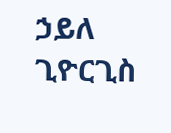ኃይለ ጊዮርጊስ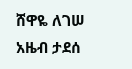ሸዋዬ ለገሠ
አዜብ ታደሰ